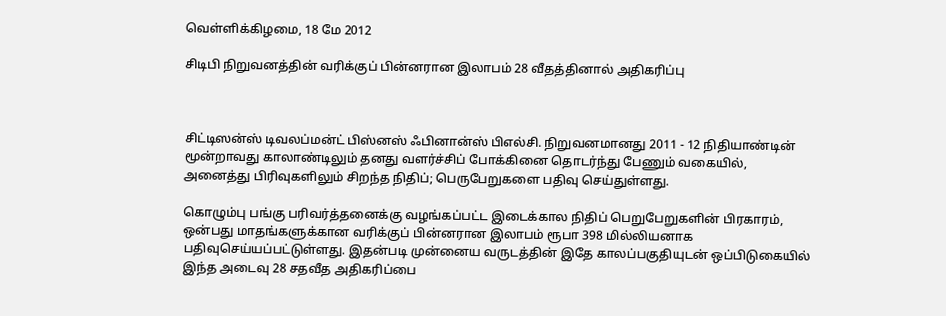வெள்ளிக்கிழமை, 18 மே 2012

சிடிபி நிறுவனத்தின் வரிக்குப் பின்னரான இலாபம் 28 வீதத்தினால் அதிகரிப்பு



சிட்டிஸன்ஸ் டிவலப்மன்ட் பிஸ்னஸ் ஃபினான்ஸ் பிஎல்சி. நிறுவனமானது 2011 - 12 நிதியாண்டின் மூன்றாவது காலாண்டிலும் தனது வளர்ச்சிப் போக்கினை தொடர்ந்து பேணும் வகையில், அனைத்து பிரிவுகளிலும் சிறந்த நிதிப்; பெருபேறுகளை பதிவு செய்துள்ளது.

கொழும்பு பங்கு பரிவர்த்தனைக்கு வழங்கப்பட்ட இடைக்கால நிதிப் பெறுபேறுகளின் பிரகாரம், ஒன்பது மாதங்களுக்கான வரிக்குப் பின்னரான இலாபம் ரூபா 398 மில்லியனாக பதிவுசெய்யப்பட்டுள்ளது. இதன்படி முன்னைய வருடத்தின் இதே காலப்பகுதியுடன் ஒப்பிடுகையில் இந்த அடைவு 28 சதவீத அதிகரிப்பை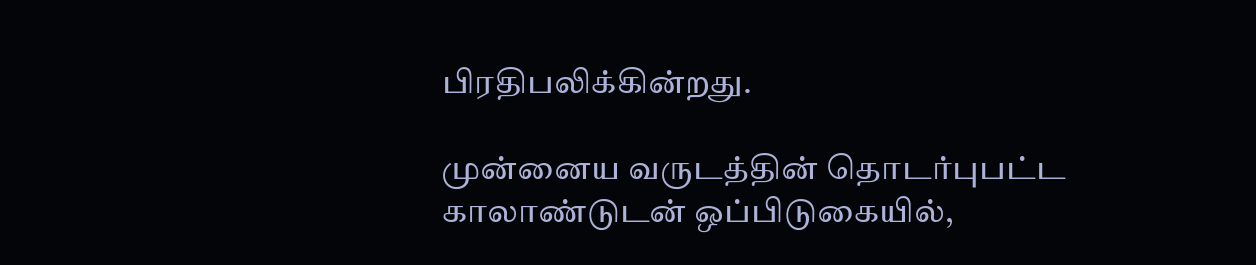பிரதிபலிக்கின்றது.

முன்னைய வருடத்தின் தொடர்புபட்ட காலாண்டுடன் ஒப்பிடுகையில்,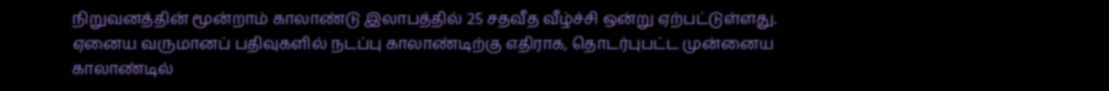நிறுவனத்தின் மூன்றாம் காலாண்டு இலாபத்தில் 25 சதவீத வீழ்ச்சி ஒன்று ஏற்பட்டுள்ளது. ஏனைய வருமானப் பதிவுகளில் நடப்பு காலாண்டிற்கு எதிராக, தொடர்புபட்ட முன்னைய காலாண்டில்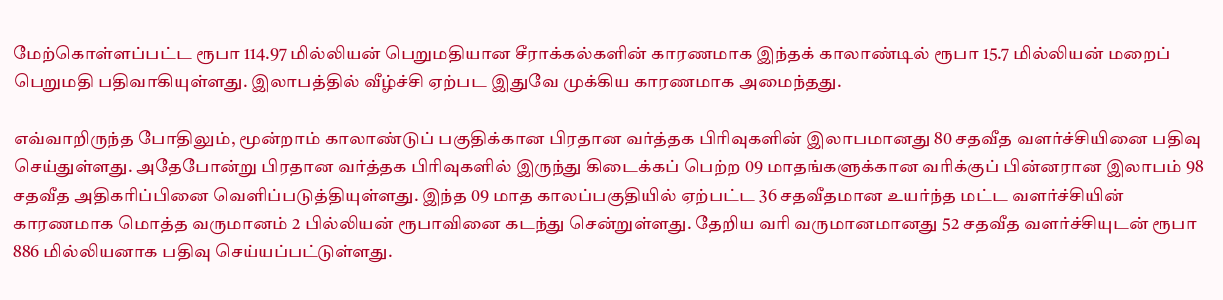மேற்கொள்ளப்பட்ட ரூபா 114.97 மில்லியன் பெறுமதியான சீராக்கல்களின் காரணமாக இந்தக் காலாண்டில் ரூபா 15.7 மில்லியன் மறைப் பெறுமதி பதிவாகியுள்ளது. இலாபத்தில் வீழ்ச்சி ஏற்பட இதுவே முக்கிய காரணமாக அமைந்தது.

எவ்வாறிருந்த போதிலும், மூன்றாம் காலாண்டுப் பகுதிக்கான பிரதான வர்த்தக பிரிவுகளின் இலாபமானது 80 சதவீத வளர்ச்சியினை பதிவு செய்துள்ளது. அதேபோன்று பிரதான வர்த்தக பிரிவுகளில் இருந்து கிடைக்கப் பெற்ற 09 மாதங்களுக்கான வரிக்குப் பின்னரான இலாபம் 98 சதவீத அதிகரிப்பினை வெளிப்படுத்தியுள்ளது. இந்த 09 மாத காலப்பகுதியில் ஏற்பட்ட 36 சதவீதமான உயர்ந்த மட்ட வளர்ச்சியின் காரணமாக மொத்த வருமானம் 2 பில்லியன் ரூபாவினை கடந்து சென்றுள்ளது. தேறிய வரி வருமானமானது 52 சதவீத வளர்ச்சியுடன் ரூபா 886 மில்லியனாக பதிவு செய்யப்பட்டுள்ளது.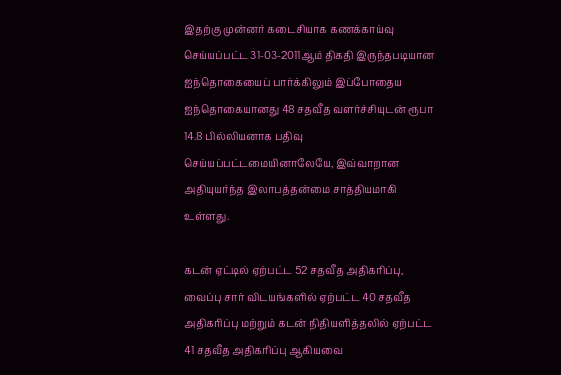இதற்கு முன்னர் கடைசியாக கணக்காய்வு செய்யப்பட்ட 31-03-2011ஆம் திகதி இருந்தபடியான ஐந்தொகையைப் பார்க்கிலும் இப்போதைய ஐந்தொகையானது 48 சதவீத வளர்ச்சியுடன் ரூபா 14.8 பில்லியனாக பதிவு செய்யப்பட்டமையினாலேயே, இவ்வாறான அதியுயர்ந்த இலாபத்தன்மை சாத்தியமாகி உள்ளது.

கடன் ஏட்டில் ஏற்பட்ட 52 சதவீத அதிகரிப்பு, வைப்பு சார் விடயங்களில் ஏற்பட்ட 40 சதவீத அதிகரிப்பு மற்றும் கடன் நிதியளித்தலில் ஏற்பட்ட 41 சதவீத அதிகரிப்பு ஆகியவை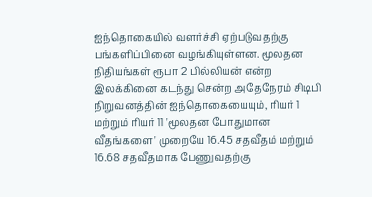ஐந்தொகையில் வளர்ச்சி ஏற்படுவதற்கு பங்களிப்பினை வழங்கியுள்ளன. மூலதன நிதியங்கள் ரூபா 2 பில்லியன் என்ற இலக்கினை கடந்து சென்ற அதேநேரம் சிடிபி நிறுவனத்தின் ஐந்தொகையையும், ரியர் 1 மற்றும் ரியர் 11 'மூலதன போதுமான வீதங்களை' முறையே 16.45 சதவீதம் மற்றும் 16.68 சதவீதமாக பேணுவதற்கு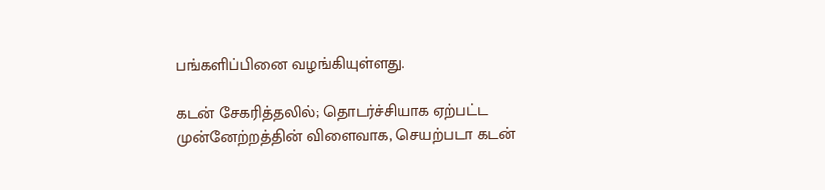பங்களிப்பினை வழங்கியுள்ளது.

கடன் சேகரித்தலில்; தொடர்ச்சியாக ஏற்பட்ட முன்னேற்றத்தின் விளைவாக, செயற்படா கடன்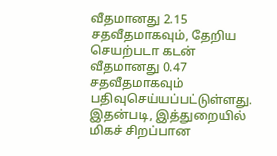வீதமானது 2.15 சதவீதமாகவும், தேறிய செயற்படா கடன் வீதமானது 0.47 சதவீதமாகவும் பதிவுசெய்யப்பட்டுள்ளது. இதன்படி, இத்துறையில் மிகச் சிறப்பான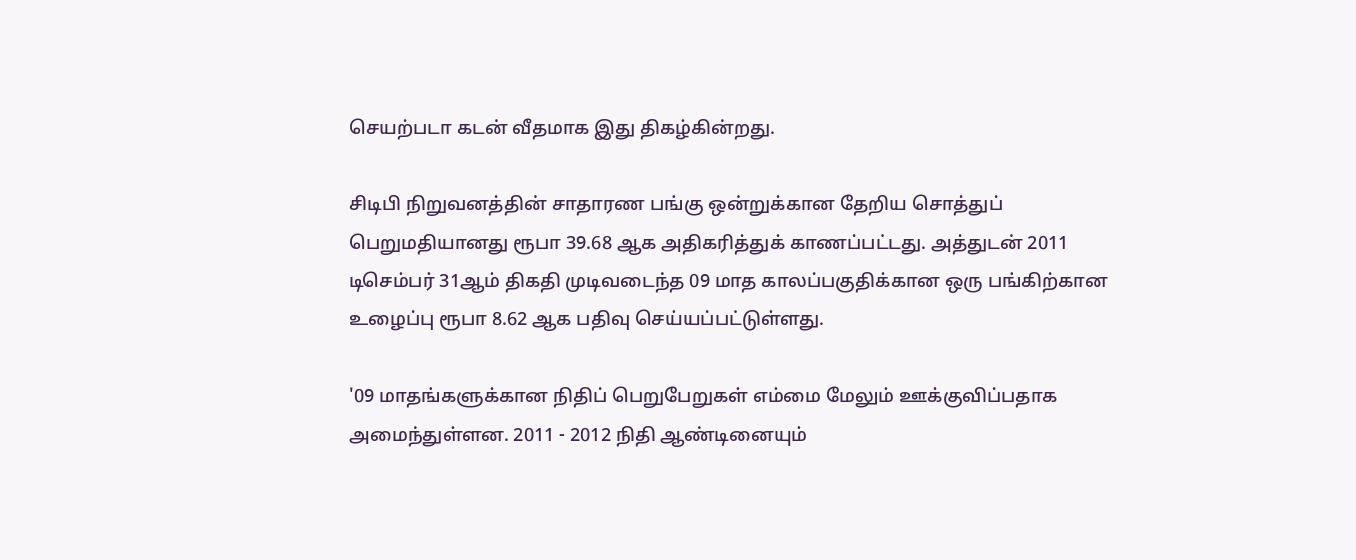செயற்படா கடன் வீதமாக இது திகழ்கின்றது.

சிடிபி நிறுவனத்தின் சாதாரண பங்கு ஒன்றுக்கான தேறிய சொத்துப் பெறுமதியானது ரூபா 39.68 ஆக அதிகரித்துக் காணப்பட்டது. அத்துடன் 2011 டிசெம்பர் 31ஆம் திகதி முடிவடைந்த 09 மாத காலப்பகுதிக்கான ஒரு பங்கிற்கான உழைப்பு ரூபா 8.62 ஆக பதிவு செய்யப்பட்டுள்ளது.

'09 மாதங்களுக்கான நிதிப் பெறுபேறுகள் எம்மை மேலும் ஊக்குவிப்பதாக அமைந்துள்ளன. 2011 - 2012 நிதி ஆண்டினையும்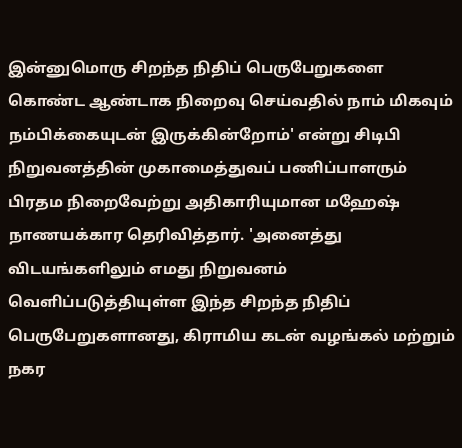இன்னுமொரு சிறந்த நிதிப் பெருபேறுகளை கொண்ட ஆண்டாக நிறைவு செய்வதில் நாம் மிகவும் நம்பிக்கையுடன் இருக்கின்றோம்' என்று சிடிபி நிறுவனத்தின் முகாமைத்துவப் பணிப்பாளரும் பிரதம நிறைவேற்று அதிகாரியுமான மஹேஷ் நாணயக்கார தெரிவித்தார். 'அனைத்து விடயங்களிலும் எமது நிறுவனம் வெளிப்படுத்தியுள்ள இந்த சிறந்த நிதிப் பெருபேறுகளானது, கிராமிய கடன் வழங்கல் மற்றும் நகர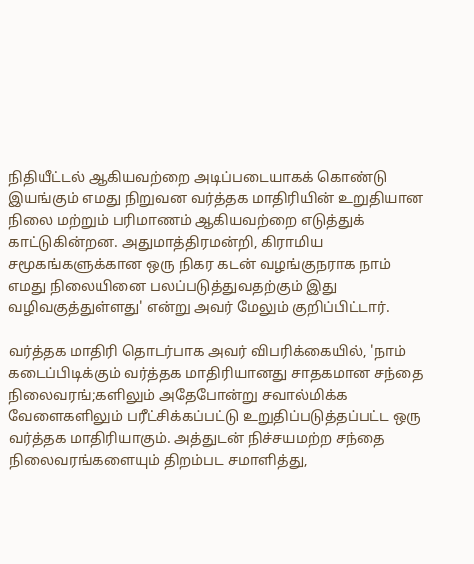நிதியீட்டல் ஆகியவற்றை அடிப்படையாகக் கொண்டு இயங்கும் எமது நிறுவன வர்த்தக மாதிரியின் உறுதியான நிலை மற்றும் பரிமாணம் ஆகியவற்றை எடுத்துக் காட்டுகின்றன. அதுமாத்திரமன்றி, கிராமிய சமூகங்களுக்கான ஒரு நிகர கடன் வழங்குநராக நாம் எமது நிலையினை பலப்படுத்துவதற்கும் இது வழிவகுத்துள்ளது' என்று அவர் மேலும் குறிப்பிட்டார்.

வர்த்தக மாதிரி தொடர்பாக அவர் விபரிக்கையில், 'நாம் கடைப்பிடிக்கும் வர்த்தக மாதிரியானது சாதகமான சந்தை நிலைவரங்;களிலும் அதேபோன்று சவால்மிக்க வேளைகளிலும் பரீட்சிக்கப்பட்டு உறுதிப்படுத்தப்பட்ட ஒரு வர்த்தக மாதிரியாகும். அத்துடன் நிச்சயமற்ற சந்தை நிலைவரங்களையும் திறம்பட சமாளித்து,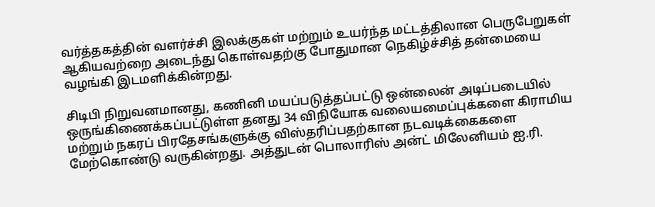வர்த்தகத்தின் வளர்ச்சி இலக்குகள் மற்றும் உயர்ந்த மட்டத்திலான பெருபேறுகள் ஆகியவற்றை அடைந்து கொள்வதற்கு போதுமான நெகிழ்ச்சித் தன்மையை வழங்கி இடமளிக்கின்றது.

சிடிபி நிறுவனமானது, கணினி மயப்படுத்தப்பட்டு ஒன்லைன் அடிப்படையில் ஒருங்கிணைக்கப்பட்டுள்ள தனது 34 விநியோக வலையமைப்புக்களை கிராமிய மற்றும் நகரப் பிரதேசங்களுக்கு விஸ்தரிப்பதற்கான நடவடிக்கைகளை மேற்கொண்டு வருகின்றது. அத்துடன் பொலாரிஸ் அன்ட் மிலேனியம் ஐ.ரி.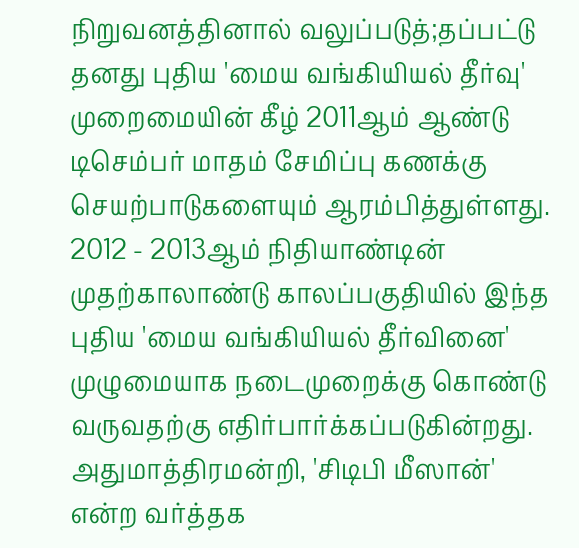நிறுவனத்தினால் வலுப்படுத்;தப்பட்டு தனது புதிய 'மைய வங்கியியல் தீர்வு' முறைமையின் கீழ் 2011ஆம் ஆண்டு டிசெம்பர் மாதம் சேமிப்பு கணக்கு செயற்பாடுகளையும் ஆரம்பித்துள்ளது. 2012 - 2013ஆம் நிதியாண்டின் முதற்காலாண்டு காலப்பகுதியில் இந்த புதிய 'மைய வங்கியியல் தீர்வினை' முழுமையாக நடைமுறைக்கு கொண்டு வருவதற்கு எதிர்பார்க்கப்படுகின்றது. அதுமாத்திரமன்றி, 'சிடிபி மீஸான்' என்ற வர்த்தக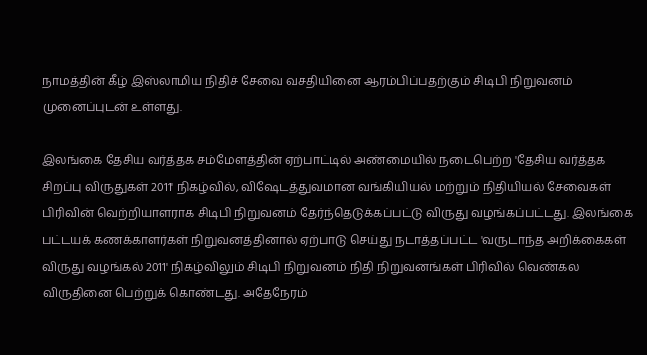நாமத்தின் கீழ் இஸ்லாமிய நிதிச் சேவை வசதியினை ஆரம்பிப்பதற்கும் சிடிபி நிறுவனம் முனைப்புடன் உள்ளது.

இலங்கை தேசிய வர்த்தக சம்மேளத்தின் ஏற்பாட்டில் அண்மையில் நடைபெற்ற 'தேசிய வர்த்தக சிறப்பு விருதுகள் 2011' நிகழ்வில், விஷேடத்துவமான வங்கியியல் மற்றும் நிதியியல் சேவைகள் பிரிவின் வெற்றியாளராக சிடிபி நிறுவனம் தேர்ந்தெடுக்கப்பட்டு விருது வழங்கப்பட்டது. இலங்கை பட்டயக் கணக்காளர்கள் நிறுவனத்தினால் ஏற்பாடு செய்து நடாத்தப்பட்ட 'வருடாந்த அறிக்கைகள் விருது வழங்கல் 2011' நிகழ்விலும் சிடிபி நிறுவனம் நிதி நிறுவனங்கள் பிரிவில் வெண்கல விருதினை பெற்றுக் கொண்டது. அதேநேரம்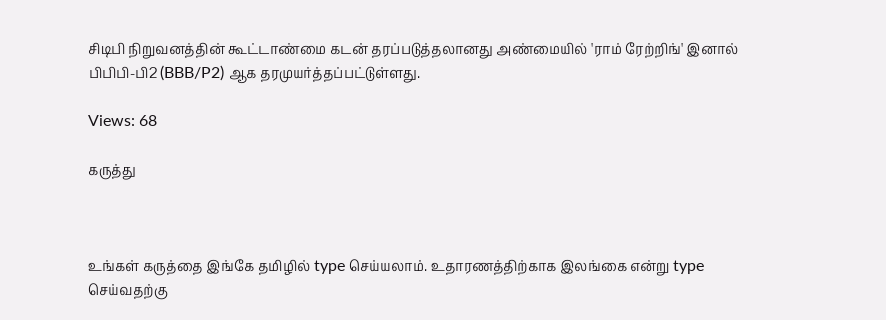சிடிபி நிறுவனத்தின் கூட்டாண்மை கடன் தரப்படுத்தலானது அண்மையில் 'ராம் ரேற்றிங்' இனால் பிபிபி-பி2 (BBB/P2) ஆக தரமுயர்த்தப்பட்டுள்ளது.

Views: 68

கருத்து



உங்கள் கருத்தை இங்கே தமிழில் type செய்யலாம். உதாரணத்திற்காக இலங்கை என்று type செய்வதற்கு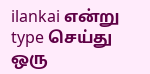ilankai என்று type செய்து ஒரு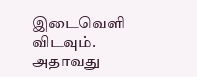இடைவெளி விடவும். அதாவது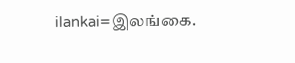ilankai=இலங்கை.